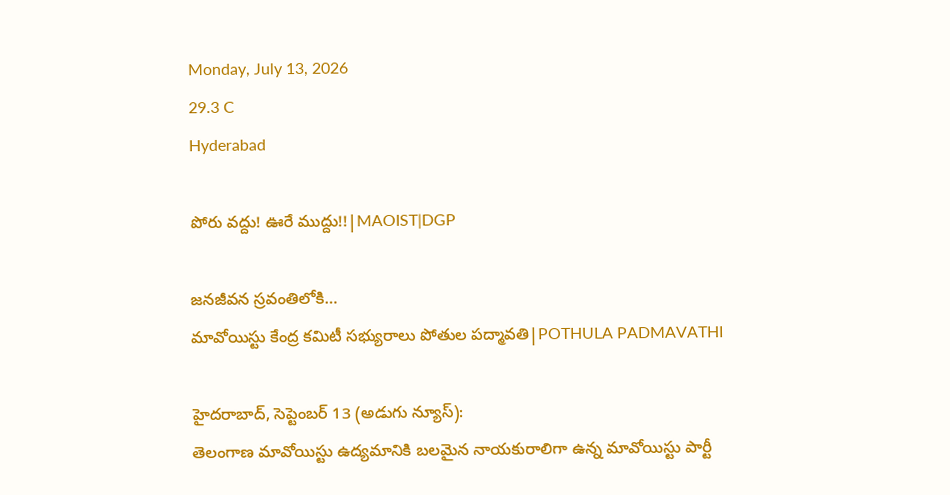Monday, July 13, 2026
29.3 C
Hyderabad

పోరు వద్దు! ఊరే ముద్దు!!|MAOIST|DGP

జనజీవన స్రవంతిలోకి…
మావోయిస్టు కేంద్ర కమిటీ సభ్యురాలు పోతుల పద్మావతి|POTHULA PADMAVATHI

హైదరాబాద్, సెప్టెంబర్ 13 (అడుగు న్యూస్):
తెలంగాణ మావోయిస్టు ఉద్యమానికి బలమైన నాయకురాలిగా ఉన్న మావోయిస్టు పార్టీ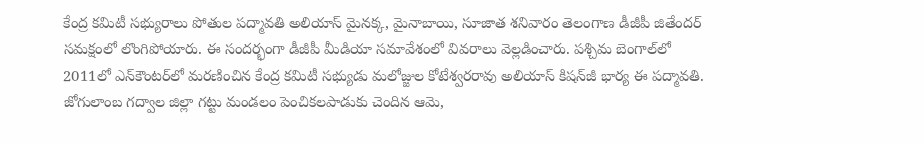కేంద్ర కమిటీ సభ్యురాలు పోతుల పద్మావతి అలియాస్ మైనక్క, మైనాబాయి, సూజాత శనివారం తెలంగాణ డీజీపీ జితేందర్ సమక్షంలో లొంగిపోయారు. ఈ సందర్భంగా డీజీపీ మీడియా సమావేశంలో వివరాలు వెల్లడించారు. పశ్చిమ బెంగాల్‌లో 2011లో ఎన్‌కౌంటర్‌లో మరణించిన కేంద్ర కమిటీ సభ్యుడు మలోజ్జుల కోటేశ్వరరావు అలియాస్ కిషన్‌జీ భార్య ఈ పద్మావతి. జోగులాంబ గద్వాల జిల్లా గట్టు మండలం పెంచికలపాడుకు చెందిన ఆమె,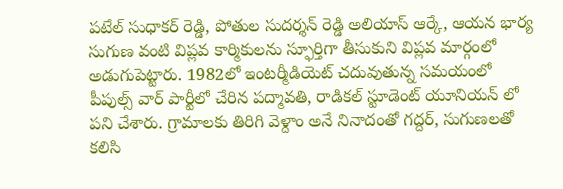పటేల్ సుధాకర్ రెడ్డి, పోతుల సుదర్శన్ రెడ్డి అలియాస్ ఆర్కే, ఆయన భార్య సుగుణ వంటి విప్లవ కార్మికులను స్ఫూర్తిగా తీసుకుని విప్లవ మార్గంలో అడుగుపెట్టారు. 1982లో ఇంటర్మీడియెట్ చదువుతున్న సమయంలో పీపుల్స్ వార్ పార్టీలో చేరిన పద్మావతి, రాడికల్ స్టూడెంట్ యూనియన్ లో పని చేశారు. గ్రామాలకు తిరిగి వెళ్దాం అనే నినాదంతో గద్దర్, సుగుణలతో కలిసి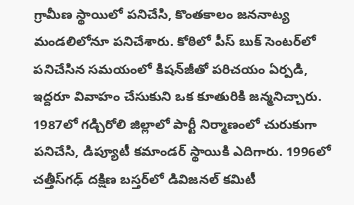గ్రామీణ స్థాయిలో పనిచేసి, కొంతకాలం జననాట్య మండలిలోనూ పనిచేశారు. కోఠిలో పీస్ బుక్ సెంటర్‌లో పనిచేసిన సమయంలో కిషన్‌జీతో పరిచయం ఏర్పడి, ఇద్దరూ వివాహం చేసుకుని ఒక కూతురికి జన్మనిచ్చారు. 1987లో గడ్చిరోలి జిల్లాలో పార్టీ నిర్మాణంలో చురుకుగా పనిచేసి, డిప్యూటీ కమాండర్ స్థాయికి ఎదిగారు. 1996లో చత్తీస్‌గఢ్ దక్షిణ బస్తర్‌లో డివిజనల్ కమిటీ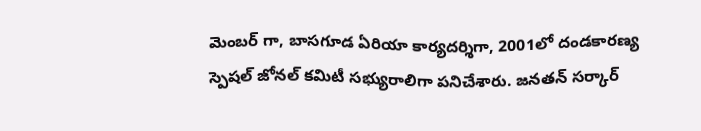మెంబర్ గా, బాసగూడ ఏరియా కార్యదర్శిగా, 2001లో దండకారణ్య స్పెషల్ జోనల్ కమిటీ సభ్యురాలిగా పనిచేశారు. జనతన్ సర్కార్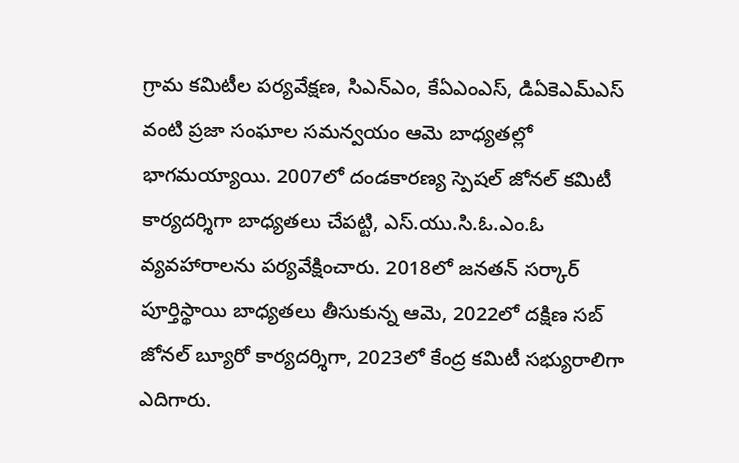గ్రామ కమిటీల పర్యవేక్షణ, సిఎన్ఎం, కేఏఎంఎస్, డిఏకెఎమ్ఎస్ వంటి ప్రజా సంఘాల సమన్వయం ఆమె బాధ్యతల్లో భాగమయ్యాయి. 2007లో దండకారణ్య స్పెషల్ జోనల్ కమిటీ కార్యదర్శిగా బాధ్యతలు చేపట్టి, ఎస్.యు.సి.ఓ.ఎం.ఓ వ్యవహారాలను పర్యవేక్షించారు. 2018లో జనతన్ సర్కార్ పూర్తిస్థాయి బాధ్యతలు తీసుకున్న ఆమె, 2022లో దక్షిణ సబ్ జోనల్ బ్యూరో కార్యదర్శిగా, 2023లో కేంద్ర కమిటీ సభ్యురాలిగా ఎదిగారు.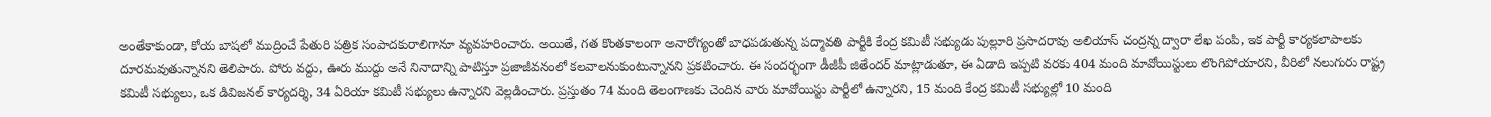అంతేకాకుండా, కోయ బాషలో ముద్రించే పేతురి పత్రిక సంపాదకురాలిగానూ వ్యవహరించారు. అయితే, గత కొంతకాలంగా అనారోగ్యంతో బాధపడుతున్న పద్మావతి పార్టీకి కేంద్ర కమిటీ సభ్యుడు పుల్లూరి ప్రసాదరావు అలియాస్ చంద్రన్న ద్వారా లేఖ పంపి, ఇక పార్టీ కార్యకలాపాలకు దూరమవుతున్నానని తెలిపారు. పోరు వద్దు, ఊరు ముద్దు అనే నినాదాన్ని పాటిస్తూ ప్రజాజీవనంలో కలవాలనుకుంటున్నానని ప్రకటించారు. ఈ సందర్భంగా డీజీపీ జితేందర్ మాట్లాడుతూ, ఈ ఏడాది ఇప్పటి వరకు 404 మంది మావోయిస్టులు లొంగిపోయారని, వీరిలో నలుగురు రాష్ట్ర కమిటీ సభ్యులు, ఒక డివిజనల్ కార్యదర్శి, 34 ఏరియా కమిటీ సభ్యులు ఉన్నారని వెల్లడించారు. ప్రస్తుతం 74 మంది తెలంగాణకు చెందిన వారు మావోయిస్టు పార్టీలో ఉన్నారని, 15 మంది కేంద్ర కమిటీ సభ్యుల్లో 10 మంది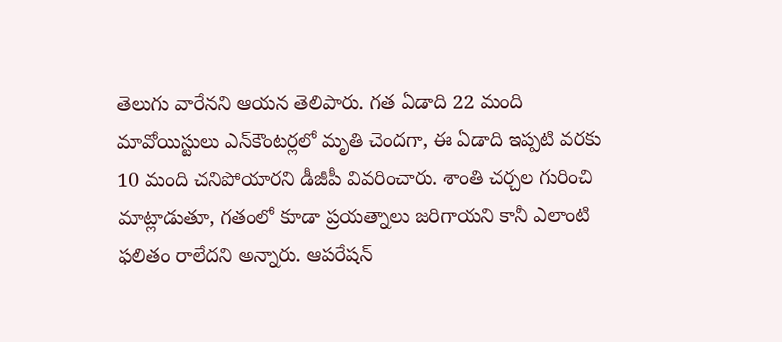తెలుగు వారేనని ఆయన తెలిపారు. గత ఏడాది 22 మంది మావోయిస్టులు ఎన్‌కౌంటర్లలో మృతి చెందగా, ఈ ఏడాది ఇప్పటి వరకు 10 మంది చనిపోయారని డీజీపీ వివరించారు. శాంతి చర్చల గురించి మాట్లాడుతూ, గతంలో కూడా ప్రయత్నాలు జరిగాయని కానీ ఎలాంటి ఫలితం రాలేదని అన్నారు. ఆపరేషన్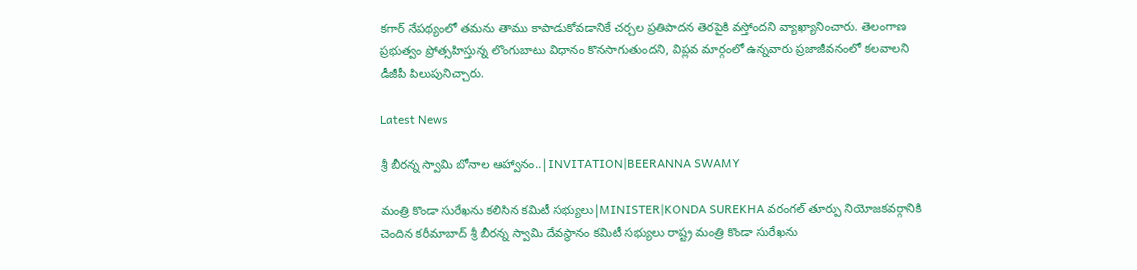కగార్ నేపథ్యంలో తమను తాము కాపాడుకోవడానికే చర్చల ప్రతిపాదన తెరపైకి వస్తోందని వ్యాఖ్యానించారు. తెలంగాణ ప్రభుత్వం ప్రోత్సహిస్తున్న లొంగుబాటు విధానం కొనసాగుతుందని, విప్లవ మార్గంలో ఉన్నవారు ప్రజాజీవనంలో కలవాలని డీజీపీ పిలుపునిచ్చారు.

Latest News

శ్రీ బీరన్న స్వామి బోనాల ఆహ్వానం..|INVITATION|BEERANNA SWAMY

మంత్రి కొండా సురేఖను కలిసిన కమిటీ సభ్యులు|MINISTER|KONDA SUREKHA వరంగల్ తూర్పు నియోజకవర్గానికి చెందిన కరీమాబాద్ శ్రీ బీరన్న స్వామి దేవస్థానం కమిటీ సభ్యులు రాష్ట్ర మంత్రి కొండా సురేఖను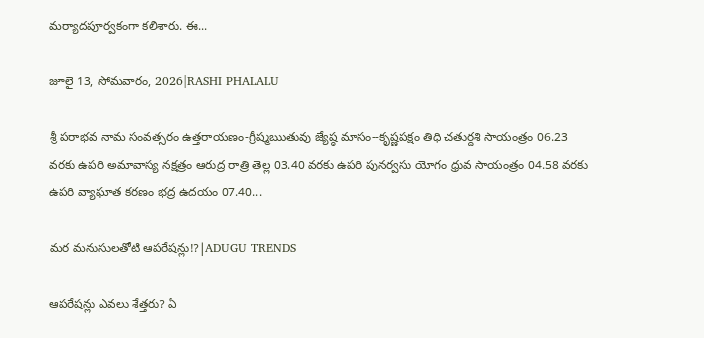మర్యాదపూర్వకంగా కలిశారు. ఈ...

జూలై 13, సోమవారం, 2026|RASHI PHALALU

శ్రీ పరాభవ నామ సంవత్సరం ఉత్తరాయణం-గ్రీష్మఋతువు జ్యేష్ఠ మాసం--కృష్ణపక్షం తిధి చతుర్దశి సాయంత్రం 06.23 వరకు ఉపరి అమావాస్య నక్షత్రం ఆరుద్ర రాత్రి తెల్ల 03.40 వరకు ఉపరి పునర్వసు యోగం ధ్రువ సాయంత్రం 04.58 వరకు ఉపరి వ్యాఘాత కరణం భద్ర ఉదయం 07.40...

మర మనుసులతోటి ఆపరేషన్లు!?|ADUGU TRENDS

ఆపరేషన్లు ఎవలు శేత్తరు? ఏ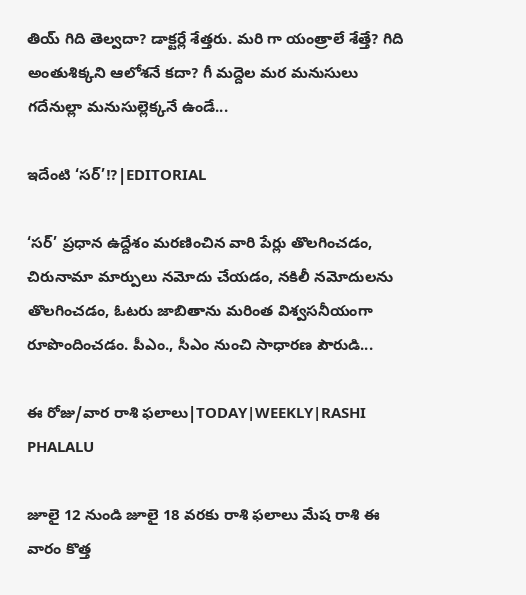తియ్ గిది తెల్వదా? డాక్టర్లే శేత్తరు. మరి గా యంత్రాలే శేత్తే? గిది అంతుశిక్కని ఆలోశనే కదా? గీ మద్దెల మర మనుసులు గదేనుల్లా మనుసుల్లెక్కనే ఉండే...

ఇదేంటి ‘సర్’!?|EDITORIAL

‘సర్’ ప్రధాన ఉద్దేశం మరణించిన వారి పేర్లు తొలగించడం, చిరునామా మార్పులు నమోదు చేయడం, నకిలీ నమోదులను తొలగించడం, ఓటరు జాబితాను మరింత విశ్వసనీయంగా రూపొందించడం. పీఎం., సీఎం నుంచి సాధారణ పౌరుడి...

ఈ రోజు/వార రాశి ఫలాలు|TODAY|WEEKLY|RASHI PHALALU

జూలై 12 నుండి జూలై 18 వరకు రాశి ఫలాలు మేష రాశి ఈ వారం కొత్త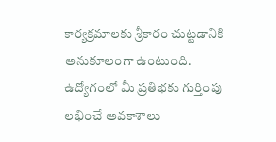కార్యక్రమాలకు శ్రీకారం చుట్టడానికి అనుకూలంగా ఉంటుంది. ఉద్యోగంలో మీ ప్రతిభకు గుర్తింపు లభించే అవకాశాలు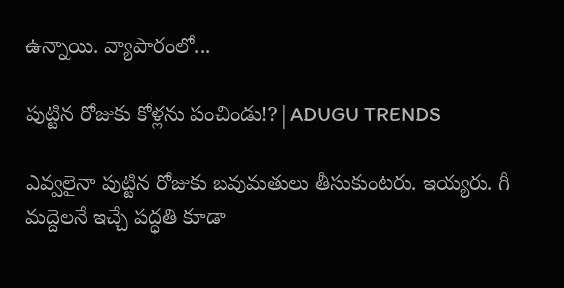ఉన్నాయి. వ్యాపారంలో...

పుట్టిన రోజుకు కోళ్లను పంచిండు!?|ADUGU TRENDS

ఎవ్వలైనా పుట్టిన రోజుకు బవుమతులు తీసుకుంటరు. ఇయ్యరు. గీ మద్దెలనే ఇచ్చే పద్ధతి కూడా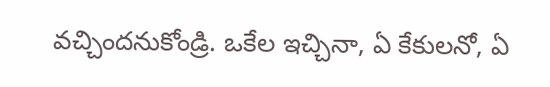వచ్చిందనుకోండ్రి. ఒకేల ఇచ్చినా, ఏ కేకులనో, ఏ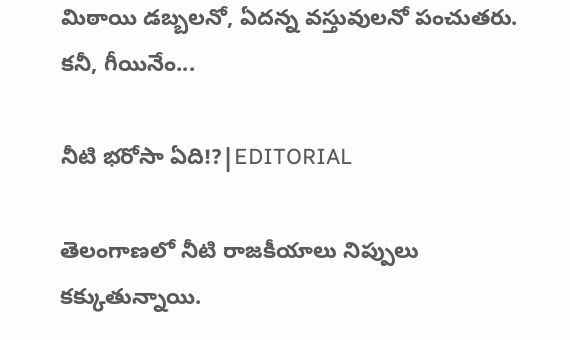మిఠాయి డబ్బలనో, ఏదన్న వస్తువులనో పంచుతరు. కనీ, గీయినేం...

నీటి భరోసా ఏది!?|EDITORIAL

తెలంగాణలో నీటి రాజకీయాలు నిప్పులు కక్కుతున్నాయి.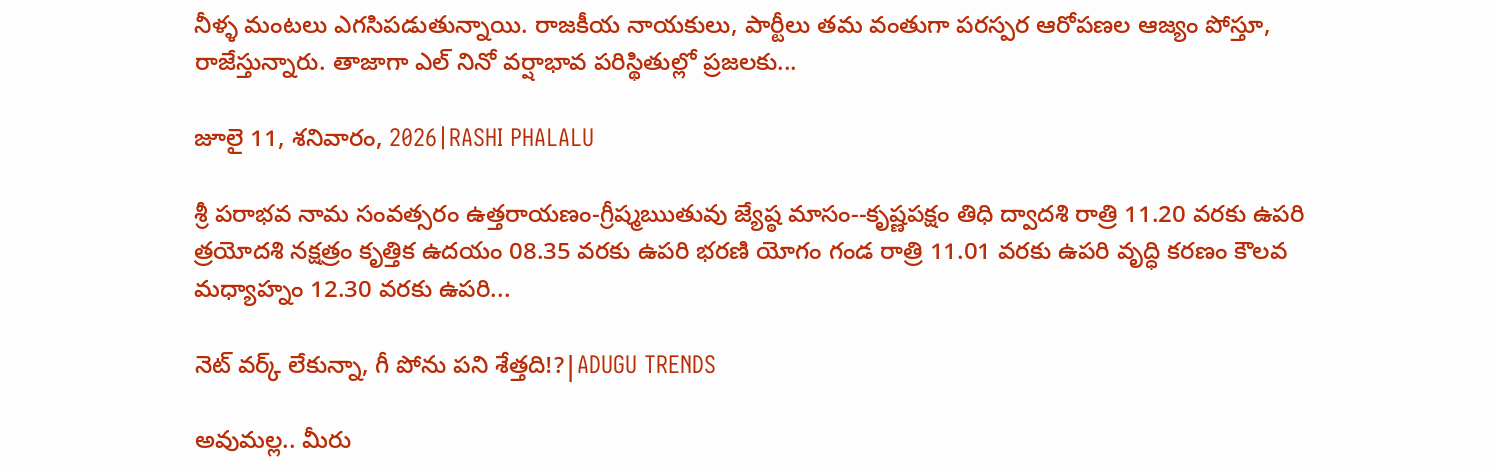నీళ్ళ మంటలు ఎగసిపడుతున్నాయి. రాజకీయ నాయకులు, పార్టీలు తమ వంతుగా పరస్పర ఆరోపణల ఆజ్యం పోస్తూ, రాజేస్తున్నారు. తాజాగా ఎల్ నినో వర్షాభావ పరిస్థితుల్లో ప్రజలకు...

జూలై 11, శనివారం, 2026|RASHI PHALALU

శ్రీ పరాభవ నామ సంవత్సరం ఉత్తరాయణం-గ్రీష్మఋతువు జ్యేష్ఠ మాసం--కృష్ణపక్షం తిధి ద్వాదశి రాత్రి 11.20 వరకు ఉపరి త్రయోదశి నక్షత్రం కృత్తిక ఉదయం 08.35 వరకు ఉపరి భరణి యోగం గండ రాత్రి 11.01 వరకు ఉపరి వృద్ధి కరణం కౌలవ మధ్యాహ్నం 12.30 వరకు ఉపరి...

నెట్ వర్క్ లేకున్నా, గీ పోను పని శేత్తది!?|ADUGU TRENDS

అవుమల్ల.. మీరు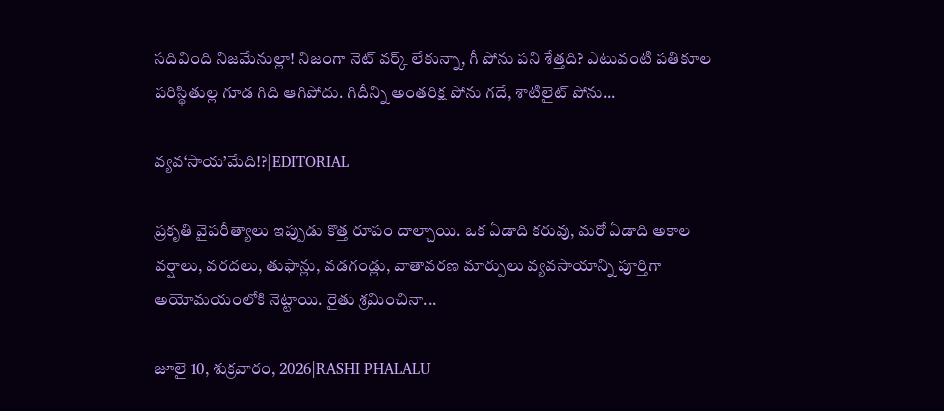సదివింది నిజమేనుల్లా! నిజంగా నెట్ వర్క్ లేకున్నా, గీ పోను పని శేత్తది? ఎటువంటి పతికూల పరిస్థితుల్ల గూడ గిది ఆగిపోదు. గిదీన్ని అంతరిక్ష పోను గదే, శాటిలైట్ పోను...

వ్యవ‘సాయ’మేది!?|EDITORIAL

ప్రకృతి వైపరీత్యాలు ఇప్పుడు కొత్త రూపం దాల్చాయి. ఒక ఏడాది కరువు, మరో ఏడాది అకాల వర్షాలు, వరదలు, తుఫాన్లు, వడగండ్లు, వాతావరణ మార్పులు వ్యవసాయాన్ని పూర్తిగా అయోమయంలోకి నెట్టాయి. రైతు శ్రమించినా...

జూలై 10, శుక్రవారం, 2026|RASHI PHALALU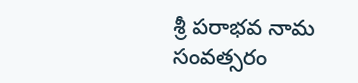శ్రీ పరాభవ నామ సంవత్సరం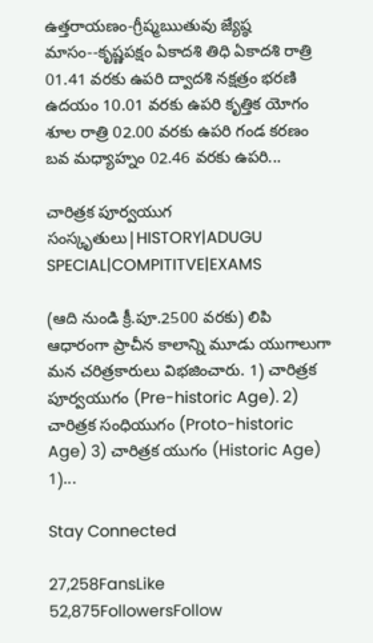ఉత్తరాయణం-గ్రీష్మఋతువు జ్యేష్ఠ మాసం--కృష్ణపక్షం ఏకాదశి తిధి ఏకాదశి రాత్రి 01.41 వరకు ఉపరి ద్వాదశి నక్షత్రం భరణి ఉదయం 10.01 వరకు ఉపరి కృత్తిక యోగం శూల రాత్రి 02.00 వరకు ఉపరి గండ కరణం బవ మధ్యాహ్నం 02.46 వరకు ఉపరి...

చారిత్రక పూర్వయుగ సంస్కృతులు|HISTORY|ADUGU SPECIAL|COMPITITVE|EXAMS

(ఆది నుండి క్రీ.పూ.2500 వరకు) లిపి ఆధారంగా ప్రాచీన కాలాన్ని మూడు యుగాలుగా మన చరిత్రకారులు విభజించారు. 1) చారిత్రక పూర్వయుగం (Pre-historic Age). 2) చారిత్రక సంధియుగం (Proto-historic Age) 3) చారిత్రక యుగం (Historic Age) 1)...

Stay Connected

27,258FansLike
52,875FollowersFollow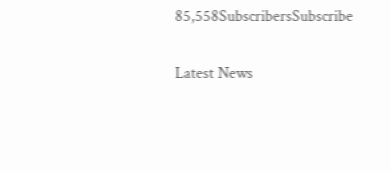85,558SubscribersSubscribe

Latest News